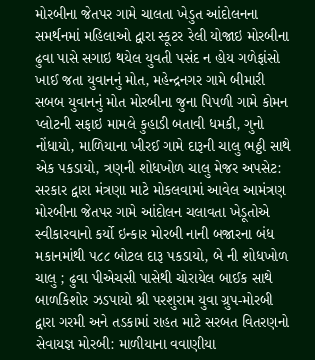મોરબીના જેતપર ગામે ચાલતા ખેડુત આંદોલનના સમર્થનમાં મહિલાઓ દ્વારા સ્કૂટર રેલી યોજાઇ મોરબીના ઢુવા પાસે સગાઇ થયેલ યુવતી પસંદ ન હોય ગળેફાંસો ખાઈ જતા યુવાનનું મોત, મહેન્દ્રનગર ગામે બીમારી સબબ યુવાનનું મોત મોરબીના જુના પિપળી ગામે કોમન પ્લોટની સફાઇ મામલે કુહાડી બતાવી ધમકી, ગુનો નોંધાયો, માળિયાના ખીરઈ ગામે દારૂની ચાલુ ભઠ્ઠી સાથે એક પકડાયો, ત્રણની શોધખોળ ચાલુ મેજર અપસેટ: સરકાર દ્વારા મંત્રણા માટે મોકલવામાં આવેલ આમંત્રણ મોરબીના જેતપર ગામે આંદોલન ચલાવતા ખેડૂતોએ સ્વીકારવાનો કર્યો ઇન્કાર મોરબી નાની બજારના બંધ મકાનમાંથી ૫૮૮ બોટલ દારૂ પકડાયો, બે ની શોધખોળ ચાલુ ; ઢુવા પીએચસી પાસેથી ચોરાયેલ બાઈક સાથે બાળકિશોર ઝડપાયો શ્રી પરશુરામ યુવા ગ્રુપ-મોરબી દ્વારા ગરમી અને તડકામાં રાહત માટે સરબત વિતરણનો સેવાયજ્ઞ મોરબી: માળીયાના વવાણીયા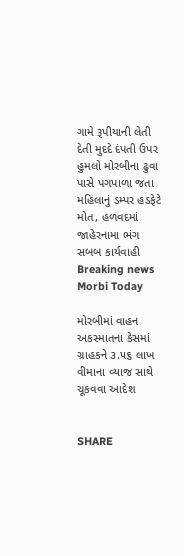ગામે રૂપીયાની લેતી દેતી મુદદે દંપતી ઉપર હુમલો મોરબીના ઢુવા પાસે પગપાળા જતા મહિલાનું ડમ્પર હડફેટે મોત, હળવદમાં જાહેરનામા ભંગ સબબ કાર્યવાહી
Breaking news
Morbi Today

મોરબીમાં વાહન અકસ્માતના કેસમાં ગ્રાહકને ૩.૫૬ લાખ વીમાના વ્યાજ સાથે ચૂકવવા આદેશ


SHARE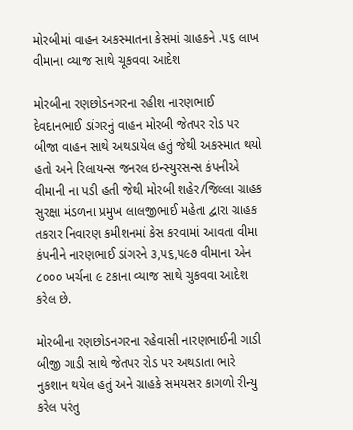મોરબીમાં વાહન અકસ્માતના કેસમાં ગ્રાહકને .૫૬ લાખ વીમાના વ્યાજ સાથે ચૂકવવા આદેશ

મોરબીના રણછોડનગરના રહીશ નારણભાઈ દેવદાનભાઈ ડાંગરનું વાહન મોરબી જેતપર રોડ પર બીજા વાહન સાથે અથડાયેલ હતું જેથી અકસ્માત થયો હતો અને રિલાયન્સ જનરલ ઇન્સ્યુરસન્સ કંપનીએ વીમાની ના પડી હતી જેથી મોરબી શહેર/જિલ્લા ગ્રાહક સુરક્ષા મંડળના પ્રમુખ લાલજીભાઈ મહેતા દ્વારા ગ્રાહક તકરાર નિવારણ કમીશનમાં કેસ કરવામાં આવતા વીમા કંપનીને નારણભાઈ ડાંગરને ૩,૫૬,૫૯૭ વીમાના એન ૮૦૦૦ ખર્ચના ૯ ટકાના વ્યાજ સાથે ચુકવવા આદેશ કરેલ છે.

મોરબીના રણછોડનગરના રહેવાસી નારણભાઈની ગાડી બીજી ગાડી સાથે જેતપર રોડ પર અથડાતા ભારે નુકશાન થયેલ હતું અને ગ્રાહકે સમયસર કાગળો રીન્યુ કરેલ પરંતુ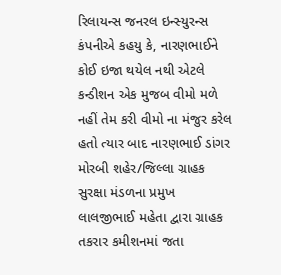રિલાયન્સ જનરલ ઇન્સ્યુરન્સ કંપનીએ કહયુ કે, નારણભાઈને કોઈ ઇજા થયેલ નથી એટલે કન્ડીશન એક મુજબ વીમો મળે નહીં તેમ કરી વીમો ના મંજુર કરેલ હતો ત્યાર બાદ નારણભાઈ ડાંગર મોરબી શહેર/જિલ્લા ગ્રાહક સુરક્ષા મંડળના પ્રમુખ લાલજીભાઈ મહેતા દ્વારા ગ્રાહક તકરાર કમીશનમાં જતા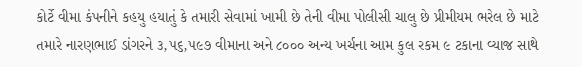કોર્ટે વીમા કંપનીને કહયુ હયાતું કે તમારી સેવામાં ખામી છે તેની વીમા પોલીસી ચાલુ છે પ્રીમીયમ ભરેલ છે માટે તમારે નારણભાઈ ડાંગરને ૩,૫૬,૫૯૭ વીમાના અને ૮૦૦૦ અન્ય ખર્ચના આમ કુલ રકમ ૯ ટકાના વ્યાજ સાથે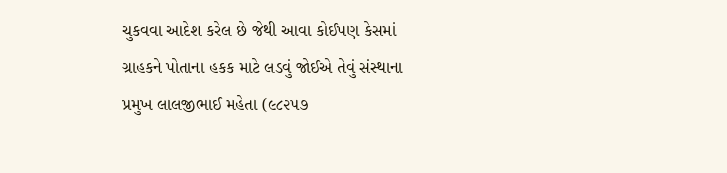ચુકવવા આદેશ કરેલ છે જેથી આવા કોઈપણ કેસમાં ગ્રાહકને પોતાના હકક માટે લડવું જોઈએ તેવું સંસ્થાના પ્રમુખ લાલજીભાઈ મહેતા (૯૮૨૫૭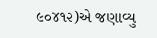૯૦૪૧૨)એ જણાવ્યુ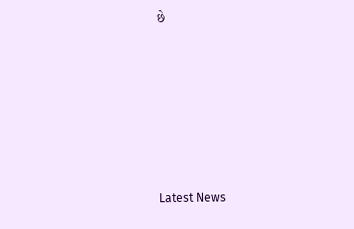છે






Latest News